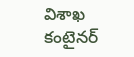విశాఖ కంటైనర్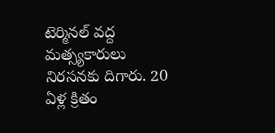టెర్మినల్ వద్ద మత్స్యకారులు నిరసనకు దిగారు. 20 ఏళ్ల క్రితం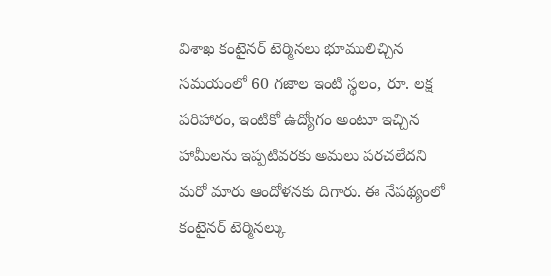విశాఖ కంటైనర్ టెర్మినలు భూములిచ్చిన సమయంలో 60 గజాల ఇంటి స్థలం, రూ. లక్ష పరిహారం, ఇంటికో ఉద్యోగం అంటూ ఇచ్చిన హామీలను ఇప్పటివరకు అమలు పరచలేదని మరో మారు ఆందోళనకు దిగారు. ఈ నేపథ్యంలో కంటైనర్ టెర్మినల్కు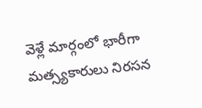వెళ్లే మార్గంలో భారీగా మత్స్యకారులు నిరసన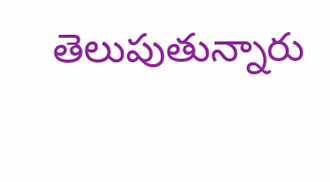తెలుపుతున్నారు